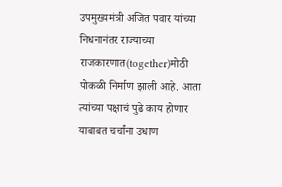उपमुख्यमंत्री अजित पवार यांच्या निधनानंतर राज्याच्या राजकारणात(together)मोठी पोकळी निर्माण झाली आहे. आता त्यांच्या पक्षाचं पुढे काय होणार याबाबत चर्चांना उधाण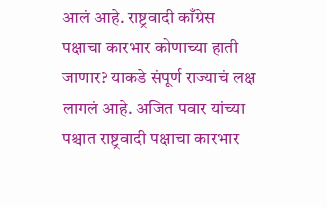आलं आहे. राष्ट्रवादी काँग्रेस पक्षाचा कारभार कोणाच्या हाती जाणार? याकडे संपूर्ण राज्याचं लक्ष लागलं आहे. अजित पवार यांच्या पश्चात राष्ट्रवादी पक्षाचा कारभार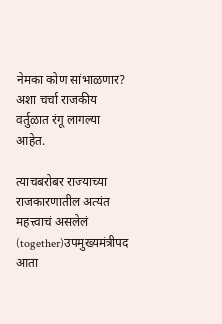नेमका कोण सांभाळणार? अशा चर्चा राजकीय वर्तुळात रंगू लागल्या आहेत.

त्याचबरोबर राज्याच्या राजकारणातील अत्यंत महत्त्वाचं असलेलं (together)उपमुख्यमंत्रीपद आता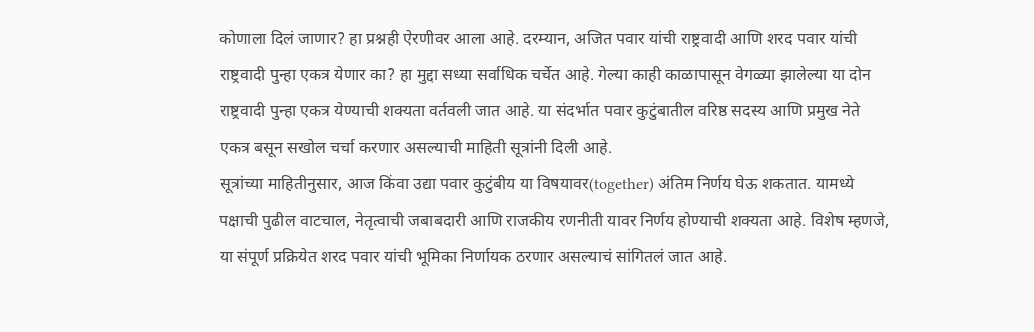कोणाला दिलं जाणार? हा प्रश्नही ऐरणीवर आला आहे. दरम्यान, अजित पवार यांची राष्ट्रवादी आणि शरद पवार यांची राष्ट्रवादी पुन्हा एकत्र येणार का? हा मुद्दा सध्या सर्वाधिक चर्चेत आहे. गेल्या काही काळापासून वेगळ्या झालेल्या या दोन राष्ट्रवादी पुन्हा एकत्र येण्याची शक्यता वर्तवली जात आहे. या संदर्भात पवार कुटुंबातील वरिष्ठ सदस्य आणि प्रमुख नेते एकत्र बसून सखोल चर्चा करणार असल्याची माहिती सूत्रांनी दिली आहे.
सूत्रांच्या माहितीनुसार, आज किंवा उद्या पवार कुटुंबीय या विषयावर(together) अंतिम निर्णय घेऊ शकतात. यामध्ये पक्षाची पुढील वाटचाल, नेतृत्वाची जबाबदारी आणि राजकीय रणनीती यावर निर्णय होण्याची शक्यता आहे. विशेष म्हणजे, या संपूर्ण प्रक्रियेत शरद पवार यांची भूमिका निर्णायक ठरणार असल्याचं सांगितलं जात आहे.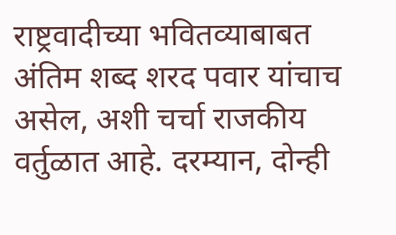राष्ट्रवादीच्या भवितव्याबाबत अंतिम शब्द शरद पवार यांचाच असेल, अशी चर्चा राजकीय वर्तुळात आहे. दरम्यान, दोन्ही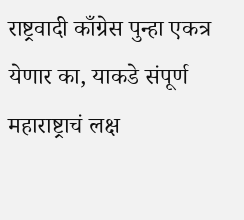राष्ट्रवादी काँग्रेस पुन्हा एकत्र येणार का, याकडे संपूर्ण महाराष्ट्राचं लक्ष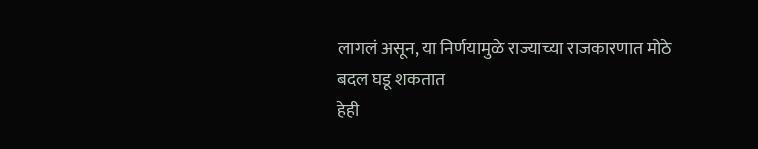लागलं असून, या निर्णयामुळे राज्याच्या राजकारणात मोठे बदल घडू शकतात
हेही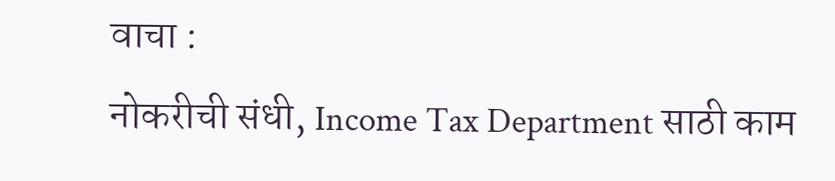वाचा :
नोकरीची संधी, Income Tax Department साठी काम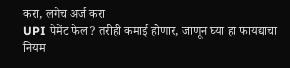करा, लगेच अर्ज करा
UPI पेमेंट फेल? तरीही कमाई होणार, जाणून घ्या हा फायद्याचा नियम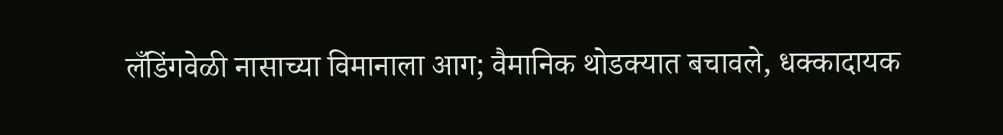लँडिंगवेळी नासाच्या विमानाला आग; वैमानिक थोडक्यात बचावले, धक्कादायक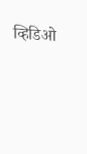व्हिडिओ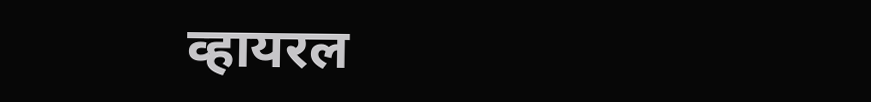व्हायरल